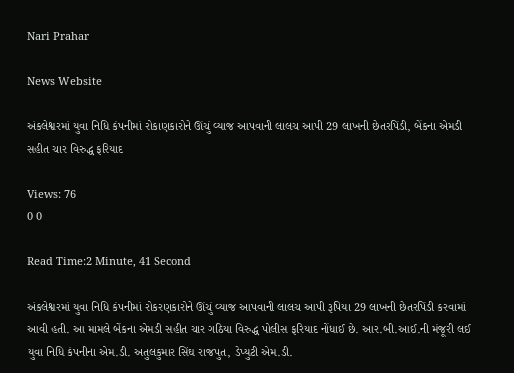Nari Prahar

News Website

અંકલેશ્વરમાં યુવા નિધિ કંપનીમાં રોકાણકારોને ઊંચું વ્યાજ આપવાની લાલચ આપી 29 લાખની છેતરપિંડી, બેંકના એમડી સહીત ચાર વિરુદ્ધ ફરિયાદ

Views: 76
0 0

Read Time:2 Minute, 41 Second

અંકલેશ્વરમાં યુવા નિધિ કંપનીમાં રોકરણકારોને ઊંચું વ્યાજ આપવાની લાલચ આપી રૂપિયા 29 લાખની છેતરપિંડી કરવામાં આવી હતી. આ મામલે બેંકના એમડી સહીત ચાર ગઠિયા વિરુદ્ધ પોલીસ ફરિયાદ નોંધાઈ છે. આર.બી.આઈ.ની મંજૂરી લઈ યુવા નિધિ કંપનીના એમ.ડી. અતુલકુમાર સિંઘ રાજપુત, ડેપ્યુટી એમ.ડી.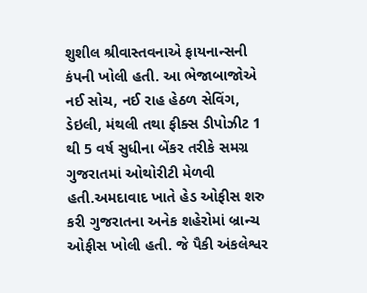શુશીલ શ્રીવાસ્તવનાએ ફાયનાન્સની કંપની ખોલી હતી. આ ભેજાબાજોએ નઈ સોચ, નઈ રાહ હેઠળ સેવિંગ, ડેઇલી, મંથલી તથા ફીક્સ ડીપોઝીટ 1 થી 5 વર્ષ સુધીના બેંકર તરીકે સમગ્ર ગુજરાતમાં ઓથોરીટી મેળવી હતી.અમદાવાદ ખાતે હેડ ઓફીસ શરુ કરી ગુજરાતના અનેક શહેરોમાં બ્રાન્ચ ઓફીસ ખોલી હતી. જે પૈકી અંકલેશ્વર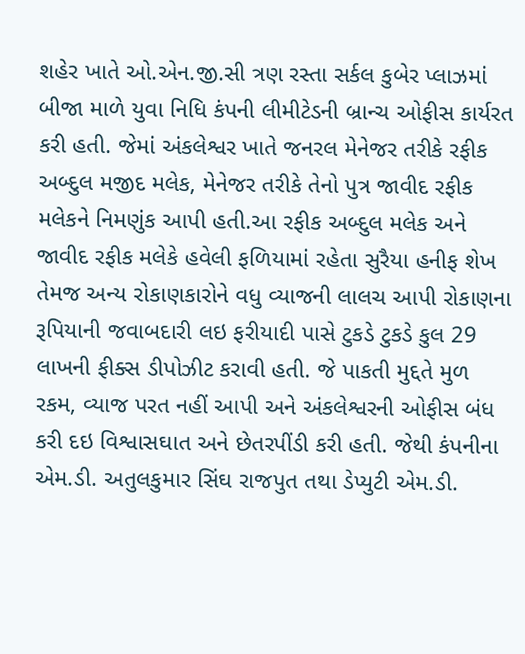શહેર ખાતે ઓ.એન.જી.સી ત્રણ રસ્તા સર્કલ કુબેર પ્લાઝમાં બીજા માળે યુવા નિધિ કંપની લીમીટેડની બ્રાન્ચ ઓફીસ કાર્યરત કરી હતી. જેમાં અંકલેશ્વર ખાતે જનરલ મેનેજર તરીકે રફીક અબ્દુલ મજીદ મલેક, મેનેજર તરીકે તેનો પુત્ર જાવીદ રફીક મલેકને નિમણુંક આપી હતી.આ રફીક અબ્દુલ મલેક અને જાવીદ રફીક મલેકે હવેલી ફળિયામાં રહેતા સુરૈયા હનીફ શેખ તેમજ અન્ય રોકાણકારોને વધુ વ્યાજની લાલચ આપી રોકાણના રૂપિયાની જવાબદારી લઇ ફરીયાદી પાસે ટુકડે ટુકડે કુલ 29 લાખની ફીક્સ ડીપોઝીટ કરાવી હતી. જે પાકતી મુદ્દતે મુળ રકમ, વ્યાજ પરત નહીં આપી અને અંકલેશ્વરની ઓફીસ બંધ કરી દઇ વિશ્વાસઘાત અને છેતરપીંડી કરી હતી. જેથી કંપનીના એમ.ડી. અતુલકુમાર સિંઘ રાજપુત તથા ડેપ્યુટી એમ.ડી.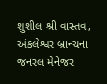શુશીલ શ્રી વાસ્તવ, અંકલેશ્વર બ્રાન્ચના જનરલ મેનેજર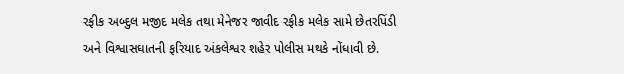રફીક અબ્દુલ મજીદ મલેક તથા મેનેજર જાવીદ રફીક મલેક સામે છેતરપિંડી અને વિશ્વાસઘાતની ફરિયાદ અંકલેશ્વર શહેર પોલીસ મથકે નોંધાવી છે.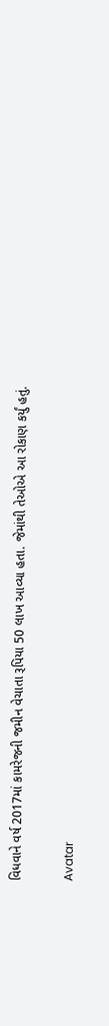વિધવાને વર્ષ 2017માં કામરેજની જમીન વેચાતા રૂપિયા 50 લાખ આવ્યા હતા. જેમાંથી તેઓએ આ રોકાણ કર્યું હતું.

Avatar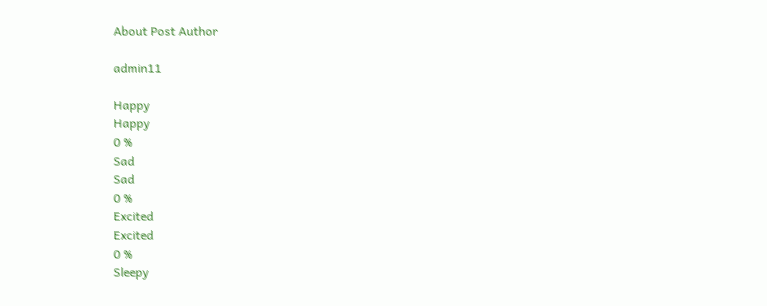About Post Author

admin11

Happy
Happy
0 %
Sad
Sad
0 %
Excited
Excited
0 %
Sleepy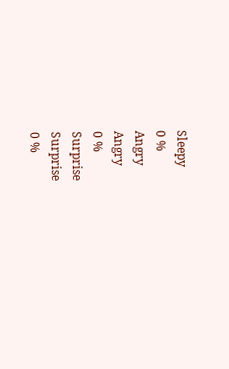Sleepy
0 %
Angry
Angry
0 %
Surprise
Surprise
0 %